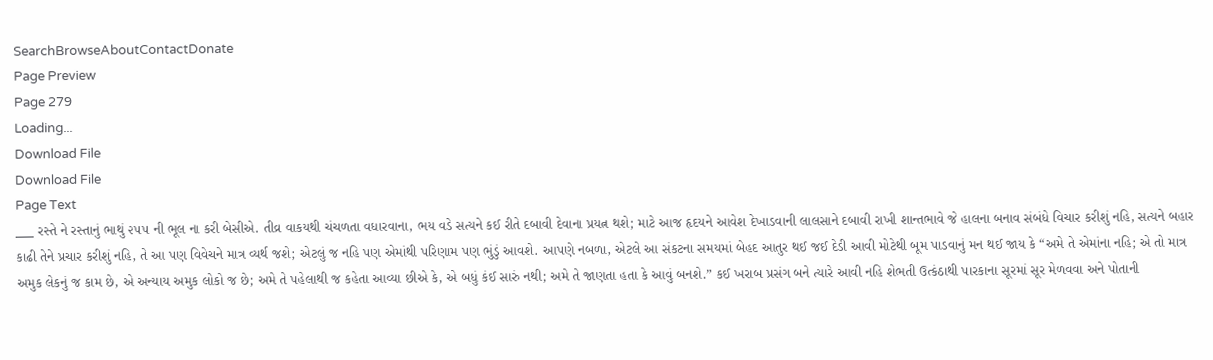SearchBrowseAboutContactDonate
Page Preview
Page 279
Loading...
Download File
Download File
Page Text
___ રસ્તે ને રસ્તાનું ભાથું ૨૫૫ ની ભૂલ ના કરી બેસીએ. તીવ્ર વાકયથી ચંચળતા વધારવાના, ભય વડે સત્યને કઈ રીતે દબાવી દેવાના પ્રયત્ન થશે; માટે આજ હૃદયને આવેશ દેખાડવાની લાલસાને દબાવી રાખી શાન્તભાવે જે હાલના બનાવ સંબંધે વિચાર કરીશું નહિ, સત્યને બહાર કાઢી તેને પ્રચાર કરીશું નહિ, તે આ પણ વિવેચને માત્ર વ્યર્થ જશે; એટલું જ નહિ પણ એમાંથી પરિણામ પણ ભુંડું આવશે. આપણે નબળા, એટલે આ સંકટના સમયમાં બેહદ આતુર થઈ જઈ દેડી આવી મોટેથી બૂમ પાડવાનું મન થઈ જાય કે “અમે તે એમાંના નહિ; એ તો માત્ર અમુક લેકનું જ કામ છે, એ અન્યાય અમુક લોકો જ છે; અમે તે પહેલાથી જ કહેતા આવ્યા છીએ કે, એ બધું કંઈ સારું નથી; અમે તે જાણતા હતા કે આવું બનશે.” કઈ ખરાબ પ્રસંગ બને ત્યારે આવી નહિ શેભતી ઉત્કંઠાથી પારકાના સૂરમાં સૂર મેળવવા અને પોતાની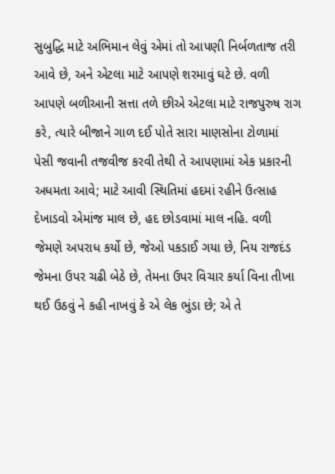સુબુદ્ધિ માટે અભિમાન લેવું એમાં તો આપણી નિર્બળતાજ તરી આવે છે, અને એટલા માટે આપણે શરમાવું ઘટે છે. વળી આપણે બળીઆની સત્તા તળે છીએ એટલા માટે રાજપુરુષ રાગ કરે, ત્યારે બીજાને ગાળ દઈ પોતે સારા માણસોના ટોળામાં પેસી જવાની તજવીજ કરવી તેથી તે આપણામાં એક પ્રકારની અધમતા આવે; માટે આવી સ્થિતિમાં હદમાં રહીને ઉત્સાહ દેખાડવો એમાંજ માલ છે, હદ છોડવામાં માલ નહિ. વળી જેમણે અપરાધ કર્યો છે, જેઓ પકડાઈ ગયા છે, નિય રાજદંડ જેમના ઉપર ચઢી બેઠે છે, તેમના ઉપર વિચાર કર્યા વિના તીખા થઈ ઉઠવું ને કહી નાખવું કે એ લેક ભુંડા છે; એ તે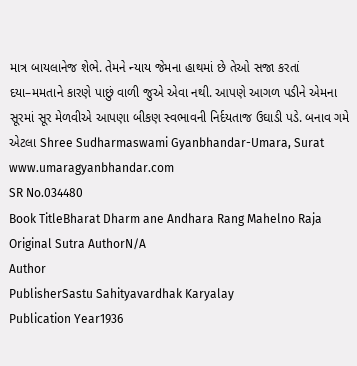માત્ર બાયલાનેજ શેભે. તેમને ન્યાય જેમના હાથમાં છે તેઓ સજા કરતાં દયા–મમતાને કારણે પાછું વાળી જુએ એવા નથી. આપણે આગળ પડીને એમના સૂરમાં સૂર મેળવીએ આપણા બીકણ સ્વભાવની નિર્દયતાજ ઉઘાડી પડે. બનાવ ગમે એટલા Shree Sudharmaswami Gyanbhandar-Umara, Surat www.umaragyanbhandar.com
SR No.034480
Book TitleBharat Dharm ane Andhara Rang Mahelno Raja
Original Sutra AuthorN/A
Author
PublisherSastu Sahityavardhak Karyalay
Publication Year1936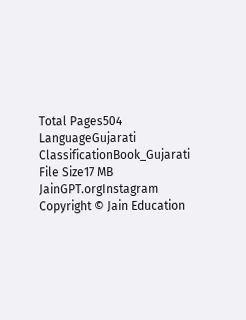Total Pages504
LanguageGujarati
ClassificationBook_Gujarati
File Size17 MB
JainGPT.orgInstagram
Copyright © Jain Education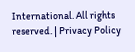International. All rights reserved. | Privacy Policy